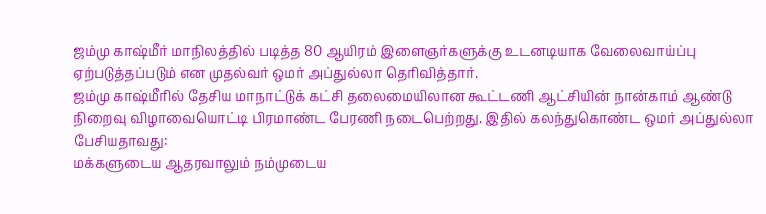ஜம்மு காஷ்மீர் மாநிலத்தில் படித்த 80 ஆயிரம் இளைஞர்களுக்கு உடனடியாக வேலைவாய்ப்பு ஏற்படுத்தப்படும் என முதல்வர் ஒமர் அப்துல்லா தெரிவித்தார்.
ஜம்மு காஷ்மீரில் தேசிய மாநாட்டுக் கட்சி தலைமையிலான கூட்டணி ஆட்சியின் நான்காம் ஆண்டு நிறைவு விழாவையொட்டி பிரமாண்ட பேரணி நடைபெற்றது. இதில் கலந்துகொண்ட ஒமர் அப்துல்லா பேசியதாவது:
மக்களுடைய ஆதரவாலும் நம்முடைய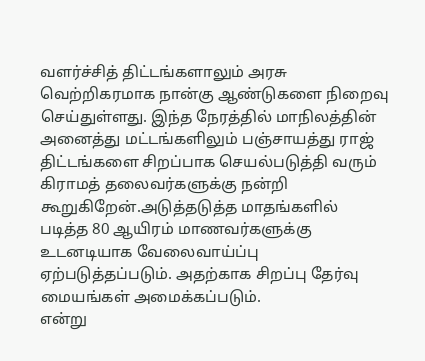வளர்ச்சித் திட்டங்களாலும் அரசு வெற்றிகரமாக நான்கு ஆண்டுகளை நிறைவு செய்துள்ளது. இந்த நேரத்தில் மாநிலத்தின் அனைத்து மட்டங்களிலும் பஞ்சாயத்து ராஜ் திட்டங்களை சிறப்பாக செயல்படுத்தி வரும் கிராமத் தலைவர்களுக்கு நன்றி கூறுகிறேன்.அடுத்தடுத்த மாதங்களில் படித்த 80 ஆயிரம் மாணவர்களுக்கு உடனடியாக வேலைவாய்ப்பு ஏற்படுத்தப்படும். அதற்காக சிறப்பு தேர்வு மையங்கள் அமைக்கப்படும்.
என்று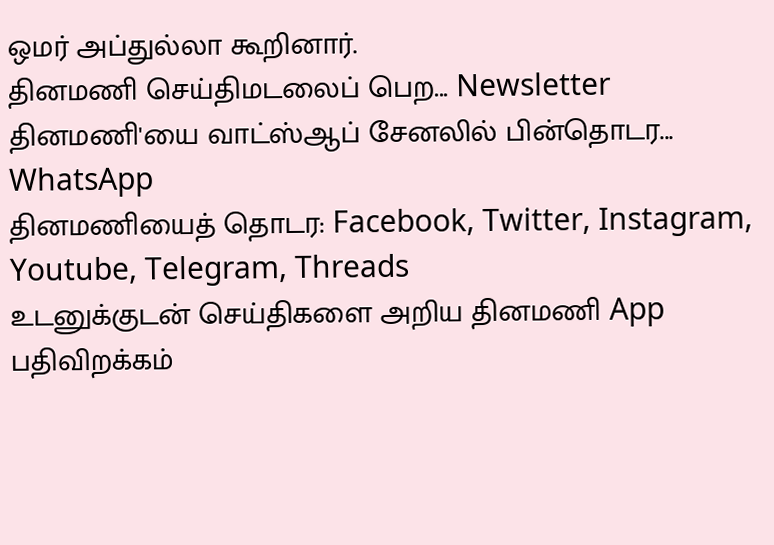ஒமர் அப்துல்லா கூறினார்.
தினமணி செய்திமடலைப் பெற... Newsletter
தினமணி'யை வாட்ஸ்ஆப் சேனலில் பின்தொடர... WhatsApp
தினமணியைத் தொடர: Facebook, Twitter, Instagram, Youtube, Telegram, Threads
உடனுக்குடன் செய்திகளை அறிய தினமணி App பதிவிறக்கம்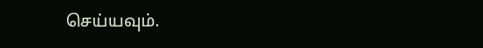செய்யவும்.